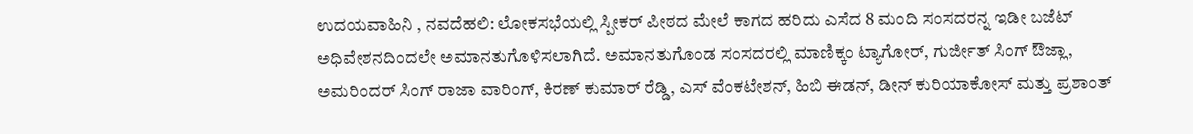ಉದಯವಾಹಿನಿ , ನವದೆಹಲಿ: ಲೋಕಸಭೆಯಲ್ಲಿ ಸ್ಪೀಕರ್‌ ಪೀಠದ ಮೇಲೆ ಕಾಗದ ಹರಿದು ಎಸೆದ 8 ಮಂದಿ ಸಂಸದರನ್ನ ಇಡೀ ಬಜೆಟ್‌ ಅಧಿವೇಶನದಿಂದಲೇ ಅಮಾನತುಗೊಳಿಸಲಾಗಿದೆ. ಅಮಾನತುಗೊಂಡ ಸಂಸದರಲ್ಲಿ ಮಾಣಿಕ್ಕಂ ಟ್ಯಾಗೋರ್, ಗುರ್ಜೀತ್ ಸಿಂಗ್ ಔಜ್ಲಾ, ಅಮರಿಂದರ್ ಸಿಂಗ್ ರಾಜಾ ವಾರಿಂಗ್, ಕಿರಣ್ ಕುಮಾರ್ ರೆಡ್ಡಿ, ಎಸ್ ವೆಂಕಟೇಶನ್, ಹಿಬಿ ಈಡನ್, ಡೀನ್ ಕುರಿಯಾಕೋಸ್ ಮತ್ತು ಪ್ರಶಾಂತ್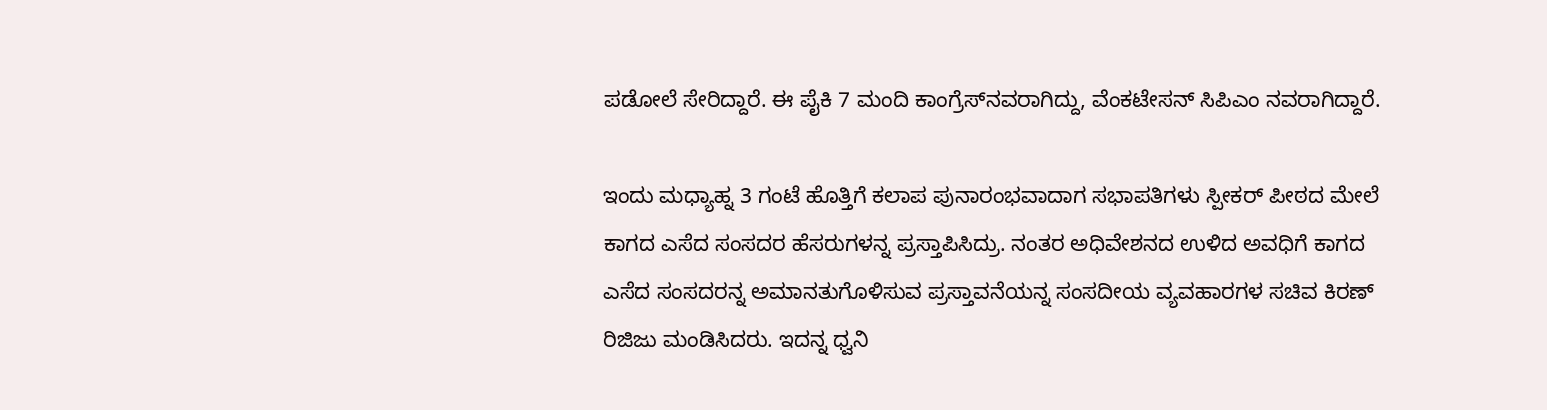ಪಡೋಲೆ ಸೇರಿದ್ದಾರೆ. ಈ ಪೈಕಿ 7 ಮಂದಿ ಕಾಂಗ್ರೆಸ್‌ನವರಾಗಿದ್ದು, ವೆಂಕಟೇಸನ್‌ ಸಿಪಿಎಂ ನವರಾಗಿದ್ದಾರೆ.

ಇಂದು ಮಧ್ಯಾಹ್ನ 3 ಗಂಟೆ ಹೊತ್ತಿಗೆ ಕಲಾಪ ಪುನಾರಂಭವಾದಾಗ ಸಭಾಪತಿಗಳು ಸ್ಪೀಕರ್‌ ಪೀಠದ ಮೇಲೆ ಕಾಗದ ಎಸೆದ ಸಂಸದರ ಹೆಸರುಗಳನ್ನ ಪ್ರಸ್ತಾಪಿಸಿದ್ರು. ನಂತರ ಅಧಿವೇಶನದ ಉಳಿದ ಅವಧಿಗೆ ಕಾಗದ ಎಸೆದ ಸಂಸದರನ್ನ ಅಮಾನತುಗೊಳಿಸುವ ಪ್ರಸ್ತಾವನೆಯನ್ನ ಸಂಸದೀಯ ವ್ಯವಹಾರಗಳ ಸಚಿವ ಕಿರಣ್ ರಿಜಿಜು ಮಂಡಿಸಿದರು. ಇದನ್ನ ಧ್ವನಿ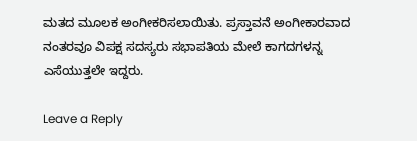ಮತದ ಮೂಲಕ ಅಂಗೀಕರಿಸಲಾಯಿತು. ಪ್ರಸ್ತಾವನೆ ಅಂಗೀಕಾರವಾದ ನಂತರವೂ ವಿಪಕ್ಷ ಸದಸ್ಯರು ಸಭಾಪತಿಯ ಮೇಲೆ ಕಾಗದಗಳನ್ನ ಎಸೆಯುತ್ತಲೇ ಇದ್ದರು.

Leave a Reply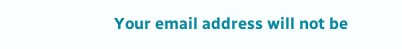Your email address will not be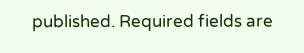published. Required fields are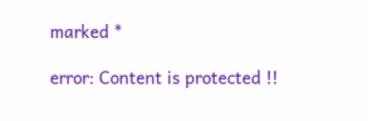marked *

error: Content is protected !!